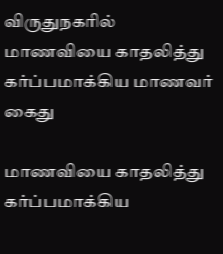விருதுநகரில் மாணவியை காதலித்து கர்ப்பமாக்கிய மாணவர் கைது

மாணவியை காதலித்து கர்ப்பமாக்கிய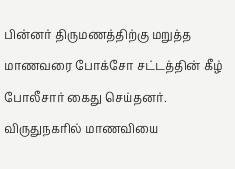பின்னர் திருமணத்திற்கு மறுத்த மாணவரை போக்சோ சட்டத்தின் கீழ் போலீசார் கைது செய்தனர்.
விருதுநகரில் மாணவியை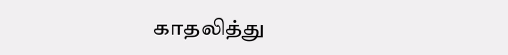காதலித்து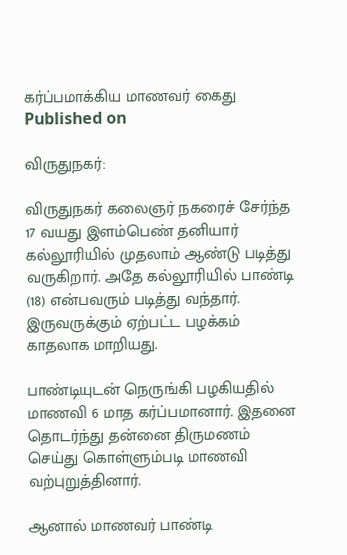கர்ப்பமாக்கிய மாணவர் கைது
Published on

விருதுநகர்:

விருதுநகர் கலைஞர் நகரைச் சேர்ந்த 17 வயது இளம்பெண் தனியார் கல்லூரியில் முதலாம் ஆண்டு படித்து வருகிறார். அதே கல்லூரியில் பாண்டி (18) என்பவரும் படித்து வந்தார். இருவருக்கும் ஏற்பட்ட பழக்கம் காதலாக மாறியது.

பாண்டியுடன் நெருங்கி பழகியதில் மாணவி 6 மாத கர்ப்பமானார். இதனை தொடர்ந்து தன்னை திருமணம் செய்து கொள்ளும்படி மாணவி வற்புறுத்தினார்.

ஆனால் மாணவர் பாண்டி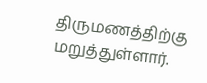திருமணத்திற்கு மறுத்துள்ளார்.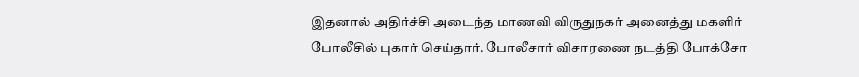இதனால் அதிர்ச்சி அடைந்த மாணவி விருதுநகர் அனைத்து மகளிர் போலீசில் புகார் செய்தார். போலீசார் விசாரணை நடத்தி போக்சோ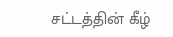சட்டத்தின் கீழ்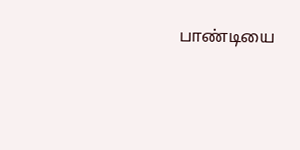பாண்டியை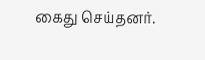கைது செய்தனர்.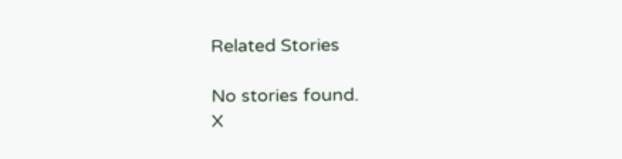Related Stories

No stories found.
X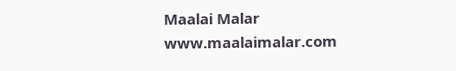Maalai Malar
www.maalaimalar.com